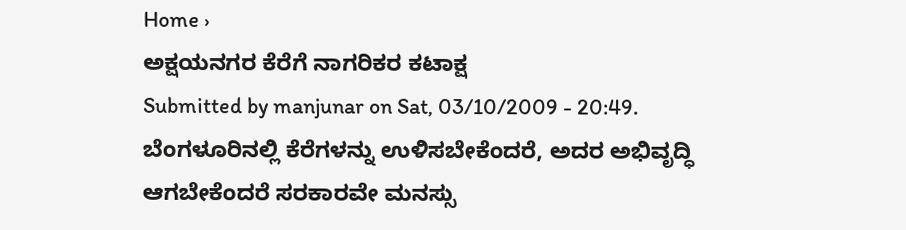Home ›
ಅಕ್ಷಯನಗರ ಕೆರೆಗೆ ನಾಗರಿಕರ ಕಟಾಕ್ಷ
Submitted by manjunar on Sat, 03/10/2009 - 20:49.
ಬೆಂಗಳೂರಿನಲ್ಲಿ ಕೆರೆಗಳನ್ನು ಉಳಿಸಬೇಕೆಂದರೆ, ಅದರ ಅಭಿವೃದ್ಧಿ ಆಗಬೇಕೆಂದರೆ ಸರಕಾರವೇ ಮನಸ್ಸು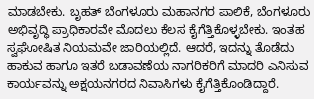ಮಾಡಬೇಕು. ಬೃಹತ್ ಬೆಂಗಳೂರು ಮಹಾನಗರ ಪಾಲಿಕೆ, ಬೆಂಗಳೂರು ಅಭಿವೃದ್ಧಿ ಪ್ರಾಧಿಕಾರವೇ ಮೊದಲು ಕೆಲಸ ಕೈಗೆತ್ತಿಕೊಳ್ಳಬೇಕು. ಇಂತಹ ಸ್ವಘೋಷಿತ ನಿಯಮವೇ ಜಾರಿಯಲ್ಲಿದೆ. ಆದರೆ, ಇದನ್ನು ತೊಡೆದು ಹಾಕುವ ಹಾಗೂ ಇತರೆ ಬಡಾವಣೆಯ ನಾಗರಿಕರಿಗೆ ಮಾದರಿ ಎನಿಸುವ ಕಾರ್ಯವನ್ನು ಅಕ್ಷಯನಗರದ ನಿವಾಸಿಗಳು ಕೈಗೆತ್ತಿಕೊಂಡಿದ್ದಾರೆ.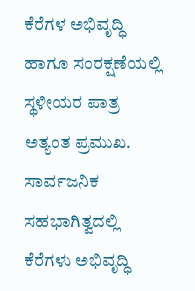ಕೆರೆಗಳ ಅಭಿವೃದ್ಧಿ ಹಾಗೂ ಸಂರಕ್ಷಣೆಯಲ್ಲಿ ಸ್ಥಳೀಯರ ಪಾತ್ರ ಅತ್ಯಂತ ಪ್ರಮುಖ. ಸಾರ್ವಜನಿಕ ಸಹಭಾಗಿತ್ವದಲ್ಲಿ ಕೆರೆಗಳು ಅಭಿವೃದ್ಧಿ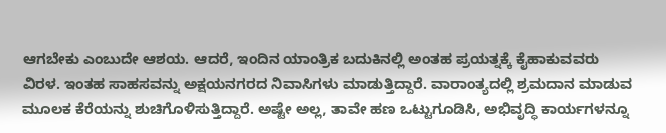ಆಗಬೇಕು ಎಂಬುದೇ ಆಶಯ. ಆದರೆ, ಇಂದಿನ ಯಾಂತ್ರಿಕ ಬದುಕಿನಲ್ಲಿ ಅಂತಹ ಪ್ರಯತ್ನಕ್ಕೆ ಕೈಹಾಕುವವರು ವಿರಳ. ಇಂತಹ ಸಾಹಸವನ್ನು ಅಕ್ಷಯನಗರದ ನಿವಾಸಿಗಳು ಮಾಡುತ್ತಿದ್ದಾರೆ. ವಾರಾಂತ್ಯದಲ್ಲಿ ಶ್ರಮದಾನ ಮಾಡುವ ಮೂಲಕ ಕೆರೆಯನ್ನು ಶುಚಿಗೊಳಿಸುತ್ತಿದ್ದಾರೆ. ಅಷ್ಟೇ ಅಲ್ಲ, ತಾವೇ ಹಣ ಒಟ್ಟುಗೂಡಿಸಿ, ಅಭಿವೃದ್ಧಿ ಕಾರ್ಯಗಳನ್ನೂ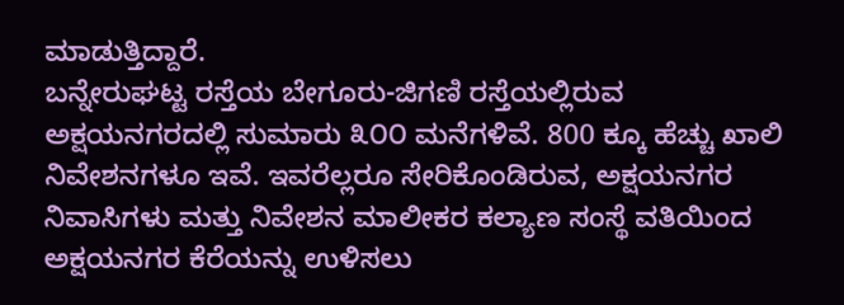ಮಾಡುತ್ತಿದ್ದಾರೆ.
ಬನ್ನೇರುಘಟ್ಟ ರಸ್ತೆಯ ಬೇಗೂರು-ಜಿಗಣಿ ರಸ್ತೆಯಲ್ಲಿರುವ ಅಕ್ಷಯನಗರದಲ್ಲಿ ಸುಮಾರು ೩೦೦ ಮನೆಗಳಿವೆ. 800 ಕ್ಕೂ ಹೆಚ್ಚು ಖಾಲಿ ನಿವೇಶನಗಳೂ ಇವೆ. ಇವರೆಲ್ಲರೂ ಸೇರಿಕೊಂಡಿರುವ, ಅಕ್ಷಯನಗರ ನಿವಾಸಿಗಳು ಮತ್ತು ನಿವೇಶನ ಮಾಲೀಕರ ಕಲ್ಯಾಣ ಸಂಸ್ಥೆ ವತಿಯಿಂದ ಅಕ್ಷಯನಗರ ಕೆರೆಯನ್ನು ಉಳಿಸಲು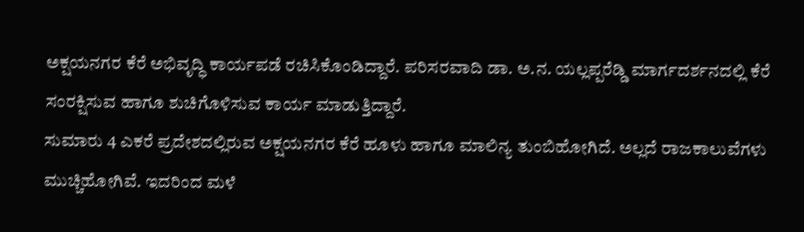ಅಕ್ಷಯನಗರ ಕೆರೆ ಅಭಿವೃದ್ಧಿ ಕಾರ್ಯಪಡೆ ರಚಿಸಿಕೊಂಡಿದ್ದಾರೆ. ಪರಿಸರವಾದಿ ಡಾ. ಅ.ನ. ಯಲ್ಲಪ್ಪರೆಡ್ಡಿ ಮಾರ್ಗದರ್ಶನದಲ್ಲಿ ಕೆರೆ ಸಂರಕ್ಷಿಸುವ ಹಾಗೂ ಶುಚಿಗೊಳಿಸುವ ಕಾರ್ಯ ಮಾಡುತ್ತಿದ್ದಾರೆ.
ಸುಮಾರು 4 ಎಕರೆ ಪ್ರದೇಶದಲ್ಲಿರುವ ಅಕ್ಷಯನಗರ ಕೆರೆ ಹೂಳು ಹಾಗೂ ಮಾಲಿನ್ಯ ತುಂಬಿಹೋಗಿದೆ. ಅಲ್ಲದೆ ರಾಜಕಾಲುವೆಗಳು ಮುಚ್ಚಿಹೋಗಿವೆ. ಇದರಿಂದ ಮಳೆ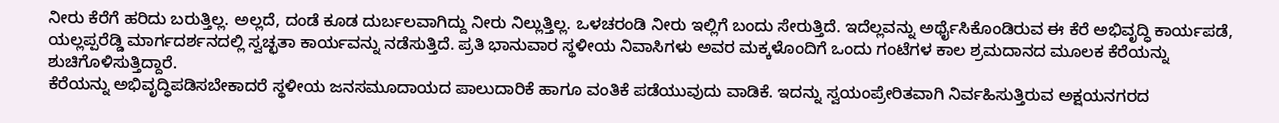ನೀರು ಕೆರೆಗೆ ಹರಿದು ಬರುತ್ತಿಲ್ಲ. ಅಲ್ಲದೆ, ದಂಡೆ ಕೂಡ ದುರ್ಬಲವಾಗಿದ್ದು ನೀರು ನಿಲ್ಲುತ್ತಿಲ್ಲ. ಒಳಚರಂಡಿ ನೀರು ಇಲ್ಲಿಗೆ ಬಂದು ಸೇರುತ್ತಿದೆ. ಇದೆಲ್ಲವನ್ನು ಅರ್ಥೈಸಿಕೊಂಡಿರುವ ಈ ಕೆರೆ ಅಭಿವೃದ್ಧಿ ಕಾರ್ಯಪಡೆ, ಯಲ್ಲಪ್ಪರೆಡ್ಡಿ ಮಾರ್ಗದರ್ಶನದಲ್ಲಿ ಸ್ವಚ್ಛತಾ ಕಾರ್ಯವನ್ನು ನಡೆಸುತ್ತಿದೆ. ಪ್ರತಿ ಭಾನುವಾರ ಸ್ಥಳೀಯ ನಿವಾಸಿಗಳು ಅವರ ಮಕ್ಕಳೊಂದಿಗೆ ಒಂದು ಗಂಟೆಗಳ ಕಾಲ ಶ್ರಮದಾನದ ಮೂಲಕ ಕೆರೆಯನ್ನು ಶುಚಿಗೊಳಿಸುತ್ತಿದ್ದಾರೆ.
ಕೆರೆಯನ್ನು ಅಭಿವೃದ್ಧಿಪಡಿಸಬೇಕಾದರೆ ಸ್ಥಳೀಯ ಜನಸಮೂದಾಯದ ಪಾಲುದಾರಿಕೆ ಹಾಗೂ ವಂತಿಕೆ ಪಡೆಯುವುದು ವಾಡಿಕೆ. ಇದನ್ನು ಸ್ವಯಂಪ್ರೇರಿತವಾಗಿ ನಿರ್ವಹಿಸುತ್ತಿರುವ ಅಕ್ಷಯನಗರದ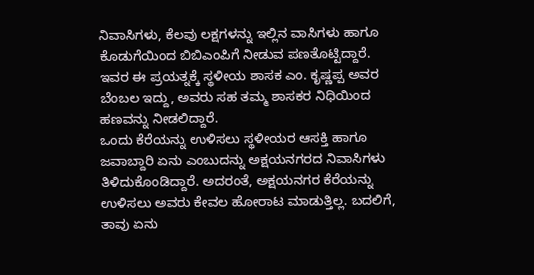ನಿವಾಸಿಗಳು, ಕೆಲವು ಲಕ್ಷಗಳನ್ನು ಇಲ್ಲಿನ ವಾಸಿಗಳು ಹಾಗೂ ಕೊಡುಗೆಯಿಂದ ಬಿಬಿಎಂಪಿಗೆ ನೀಡುವ ಪಣತೊಟ್ಟಿದ್ದಾರೆ. ಇವರ ಈ ಪ್ರಯತ್ನಕ್ಕೆ ಸ್ಥಳೀಯ ಶಾಸಕ ಎಂ. ಕೃಷ್ಣಪ್ಪ ಅವರ ಬೆಂಬಲ ಇದ್ದು, ಅವರು ಸಹ ತಮ್ಮ ಶಾಸಕರ ನಿಧಿಯಿಂದ ಹಣವನ್ನು ನೀಡಲಿದ್ದಾರೆ.
ಒಂದು ಕೆರೆಯನ್ನು ಉಳಿಸಲು ಸ್ಥಳೀಯರ ಆಸಕ್ತಿ ಹಾಗೂ ಜವಾಬ್ದಾರಿ ಏನು ಎಂಬುದನ್ನು ಅಕ್ಷಯನಗರದ ನಿವಾಸಿಗಳು ತಿಳಿದುಕೊಂಡಿದ್ದಾರೆ. ಅದರಂತೆ, ಅಕ್ಷಯನಗರ ಕೆರೆಯನ್ನು ಉಳಿಸಲು ಅವರು ಕೇವಲ ಹೋರಾಟ ಮಾಡುತ್ತಿಲ್ಲ. ಬದಲಿಗೆ, ತಾವು ಏನು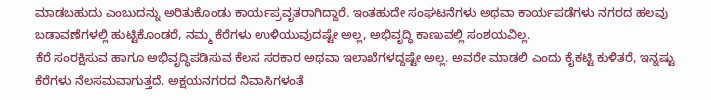ಮಾಡಬಹುದು ಎಂಬುದನ್ನು ಅರಿತುಕೊಂಡು ಕಾರ್ಯಪ್ರವೃತರಾಗಿದ್ದಾರೆ. ಇಂತಹುದೇ ಸಂಘಟನೆಗಳು ಅಥವಾ ಕಾರ್ಯಪಡೆಗಳು ನಗರದ ಹಲವು ಬಡಾವಣೆಗಳಲ್ಲಿ ಹುಟ್ಟಿಕೊಂಡರೆ, ನಮ್ಮ ಕೆರೆಗಳು ಉಳಿಯುವುದಷ್ಟೇ ಅಲ್ಲ, ಅಭಿವೃದ್ಧಿ ಕಾಣುವಲ್ಲಿ ಸಂಶಯವಿಲ್ಲ.
ಕೆರೆ ಸಂರಕ್ಷಿಸುವ ಹಾಗೂ ಅಭಿವೃದ್ಧಿಪಡಿಸುವ ಕೆಲಸ ಸರಕಾರ ಅಥವಾ ಇಲಾಖೆಗಳದ್ದಷ್ಟೇ ಅಲ್ಲ. ಅವರೇ ಮಾಡಲಿ ಎಂದು ಕೈಕಟ್ಟಿ ಕುಳಿತರೆ, ಇನ್ನಷ್ಟು ಕೆರೆಗಳು ನೆಲಸಮವಾಗುತ್ತದೆ. ಅಕ್ಷಯನಗರದ ನಿವಾಸಿಗಳಂತೆ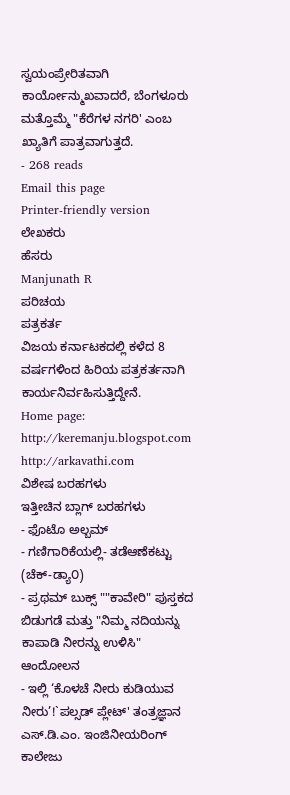ಸ್ವಯಂಪ್ರೇರಿತವಾಗಿ ಕಾರ್ಯೋನ್ಮುಖವಾದರೆ, ಬೆಂಗಳೂರು ಮತ್ತೊಮ್ಮೆ "ಕೆರೆಗಳ ನಗರಿ' ಎಂಬ ಖ್ಯಾತಿಗೆ ಪಾತ್ರವಾಗುತ್ತದೆ.
- 268 reads
Email this page
Printer-friendly version
ಲೇಖಕರು
ಹೆಸರು
Manjunath R
ಪರಿಚಯ
ಪತ್ರಕರ್ತ
ವಿಜಯ ಕರ್ನಾಟಕದಲ್ಲಿ ಕಳೆದ 8 ವರ್ಷಗಳಿಂದ ಹಿರಿಯ ಪತ್ರಕರ್ತನಾಗಿ ಕಾರ್ಯನಿರ್ವಹಿಸುತ್ತಿದ್ದೇನೆ.
Home page:
http://keremanju.blogspot.com
http://arkavathi.com
ವಿಶೇಷ ಬರಹಗಳು
ಇತ್ತೀಚಿನ ಬ್ಲಾಗ್ ಬರಹಗಳು
- ಫೊಟೊ ಅಲ್ಬಮ್
- ಗಣಿಗಾರಿಕೆಯಲ್ಲಿ- ತಡೆಆಣೆಕಟ್ಟು (ಚೆಕ್-ಡ್ಯಾ೦)
- ಪ್ರಥಮ್ ಬುಕ್ಸ್ ""ಕಾವೇರಿ" ಪುಸ್ತಕದ ಬಿಡುಗಡೆ ಮತ್ತು "ನಿಮ್ಮ ನದಿಯನ್ನು ಕಾಪಾಡಿ ನೀರನ್ನು ಉಳಿಸಿ" ಆಂದೋಲನ
- ಇಲ್ಲಿ ‘ಕೊಳಚೆ ನೀರು ಕುಡಿಯುವ ನೀರು’!`ಪಲ್ಸಡ್ ಪ್ಲೇಟ್' ತಂತ್ರಜ್ಞಾನ ಎಸ್.ಡಿ.ಎಂ. ಇಂಜಿನೀಯರಿಂಗ್ ಕಾಲೇಜು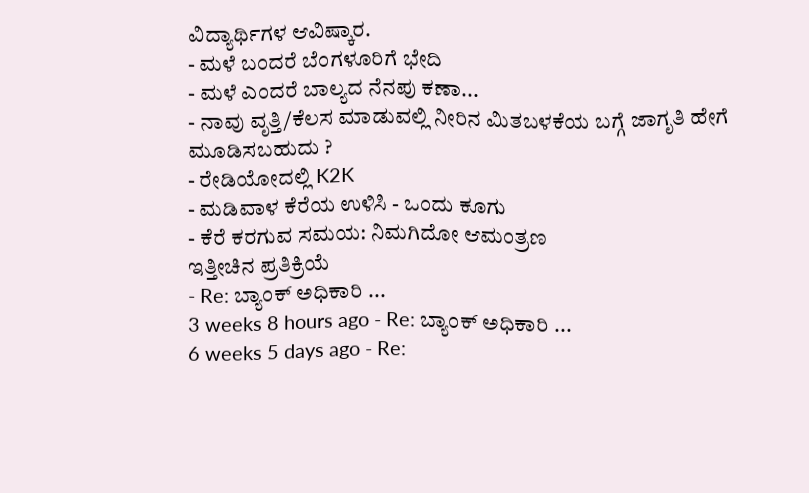ವಿದ್ಯಾರ್ಥಿಗಳ ಆವಿಷ್ಕಾರ.
- ಮಳೆ ಬಂದರೆ ಬೆಂಗಳೂರಿಗೆ ಭೇದಿ
- ಮಳೆ ಎಂದರೆ ಬಾಲ್ಯದ ನೆನಪು ಕಣಾ...
- ನಾವು ವೃತ್ತಿ/ಕೆಲಸ ಮಾಡುವಲ್ಲಿ ನೀರಿನ ಮಿತಬಳಕೆಯ ಬಗ್ಗೆ ಜಾಗೃತಿ ಹೇಗೆ ಮೂಡಿಸಬಹುದು ?
- ರೇಡಿಯೋದಲ್ಲಿ K2K
- ಮಡಿವಾಳ ಕೆರೆಯ ಉಳಿಸಿ - ಒಂದು ಕೂಗು
- ಕೆರೆ ಕರಗುವ ಸಮಯ: ನಿಮಗಿದೋ ಆಮಂತ್ರಣ
ಇತ್ತೀಚಿನ ಪ್ರತಿಕ್ರಿಯೆ
- Re: ಬ್ಯಾಂಕ್ ಅಧಿಕಾರಿ ...
3 weeks 8 hours ago - Re: ಬ್ಯಾಂಕ್ ಅಧಿಕಾರಿ ...
6 weeks 5 days ago - Re: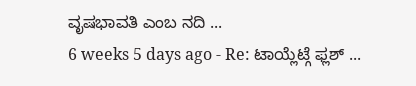ವೃಷಭಾವತಿ ಎಂಬ ನದಿ ...
6 weeks 5 days ago - Re: ಟಾಯ್ಲೆಟ್ಗೆ ಫ್ಲಶ್ ...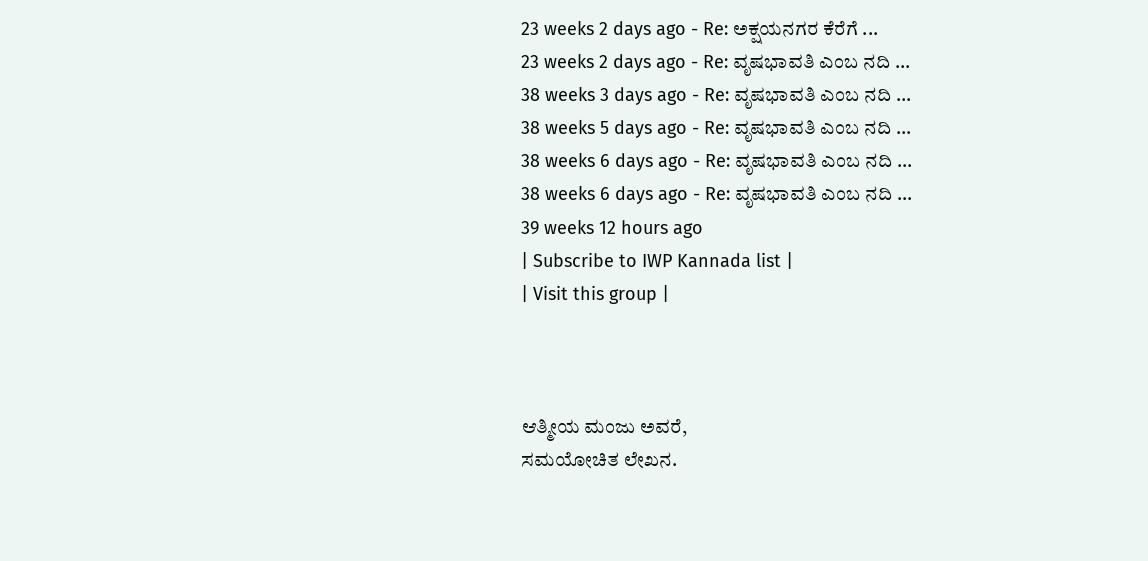23 weeks 2 days ago - Re: ಅಕ್ಷಯನಗರ ಕೆರೆಗೆ ...
23 weeks 2 days ago - Re: ವೃಷಭಾವತಿ ಎಂಬ ನದಿ ...
38 weeks 3 days ago - Re: ವೃಷಭಾವತಿ ಎಂಬ ನದಿ ...
38 weeks 5 days ago - Re: ವೃಷಭಾವತಿ ಎಂಬ ನದಿ ...
38 weeks 6 days ago - Re: ವೃಷಭಾವತಿ ಎಂಬ ನದಿ ...
38 weeks 6 days ago - Re: ವೃಷಭಾವತಿ ಎಂಬ ನದಿ ...
39 weeks 12 hours ago
| Subscribe to IWP Kannada list |
| Visit this group |



ಆತ್ಮೀಯ ಮಂಜು ಅವರೆ,
ಸಮಯೋಚಿತ ಲೇಖನ.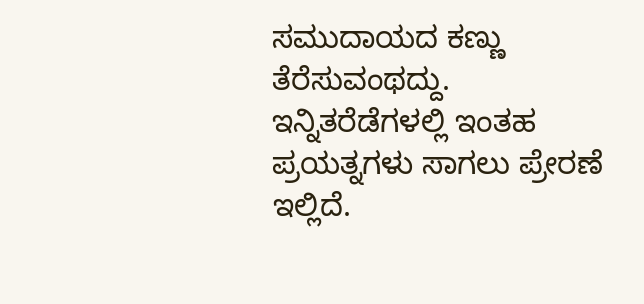ಸಮುದಾಯದ ಕಣ್ಣು ತೆರೆಸುವಂಥದ್ದು. ಇನ್ನಿತರೆಡೆಗಳಲ್ಲಿ ಇಂತಹ ಪ್ರಯತ್ನಗಳು ಸಾಗಲು ಪ್ರೇರಣೆ ಇಲ್ಲಿದೆ.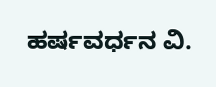ಹರ್ಷವರ್ಧನ ವಿ.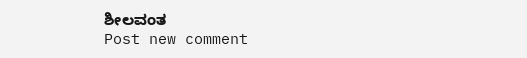ಶೀಲವಂತ
Post new comment